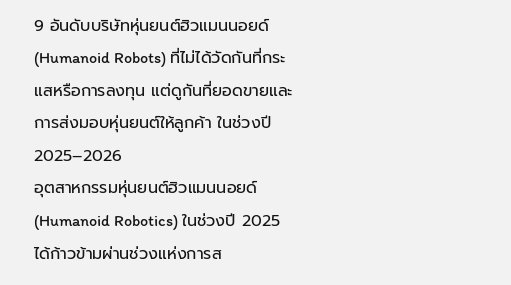9 อันดับบริษัทหุ่นยนต์ฮิวแมนนอยด์ (Humanoid Robots) ที่ไม่ได้วัดกันที่กระแสหรือการลงทุน แต่ดูกันที่ยอดขายและการส่งมอบหุ่นยนต์ให้ลูกค้า ในช่วงปี 2025–2026
อุตสาหกรรมหุ่นยนต์ฮิวแมนนอยด์ (Humanoid Robotics) ในช่วงปี 2025 ได้ก้าวข้ามผ่านช่วงแห่งการส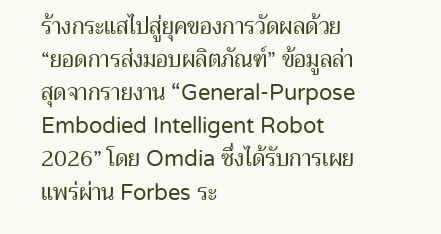ร้างกระแสไปสู่ยุคของการวัดผลด้วย “ยอดการส่งมอบผลิตภัณฑ์” ข้อมูลล่าสุดจากรายงาน “General-Purpose Embodied Intelligent Robot 2026” โดย Omdia ซึ่งได้รับการเผยแพร่ผ่าน Forbes ระ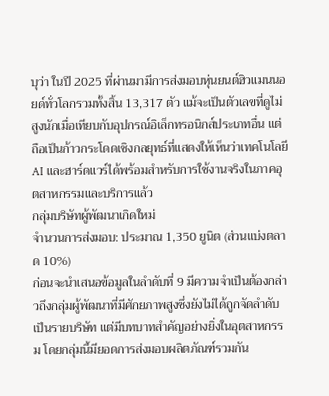บุว่า ในปี 2025 ที่ผ่านมามีการส่งมอบหุ่นยนต์ฮิวแมนนอยด์ทั่วโลกรวมทั้งสิ้น 13,317 ตัว แม้จะเป็นตัวเลขที่ดูไม่สูงนักเมื่อเทียบกับอุปกรณ์อิเล็กทรอนิกส์ประเภทอื่น แต่ถือเป็นก้าวกระโดดเชิงกลยุทธ์ที่แสดงให้เห็นว่าเทคโนโลยี AI และฮาร์ดแวร์ได้พร้อมสำหรับการใช้งานจริงในภาคอุตสาหกรรมและบริการแล้ว
กลุ่มบริษัทผู้พัฒนาเกิดใหม่
จำนวนการส่งมอบ: ประมาณ 1,350 ยูนิต (ส่วนแบ่งตลาด 10%)
ก่อนจะนำเสนอข้อมูลในลำดับที่ 9 มีความจำเป็นต้องกล่าวถึงกลุ่มผู้พัฒนาที่มีศักยภาพสูงซึ่งยังไม่ได้ถูกจัดลำดับเป็นรายบริษัท แต่มีบทบาทสำคัญอย่างยิ่งในอุตสาหกรรม โดยกลุ่มนี้มียอดการส่งมอบผลิตภัณฑ์รวมกัน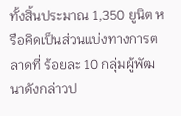ทั้งสิ้นประมาณ 1,350 ยูนิต หรือคิดเป็นส่วนแบ่งทางการตลาดที่ ร้อยละ 10 กลุ่มผู้พัฒนาดังกล่าวป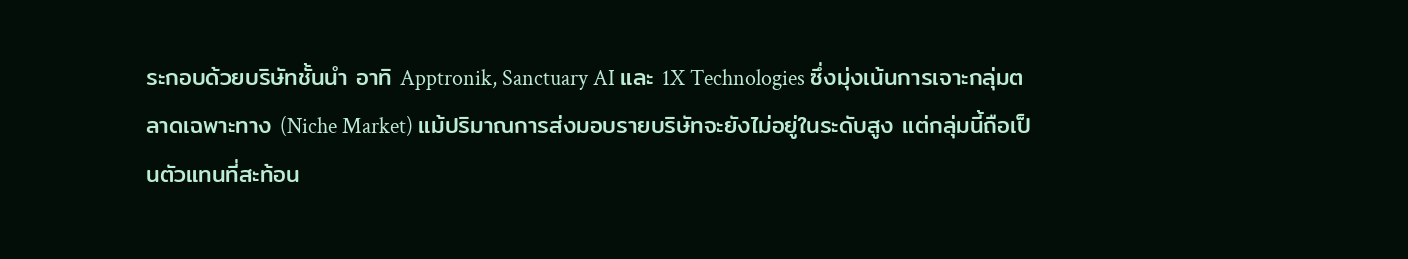ระกอบด้วยบริษัทชั้นนำ อาทิ Apptronik, Sanctuary AI และ 1X Technologies ซึ่งมุ่งเน้นการเจาะกลุ่มตลาดเฉพาะทาง (Niche Market) แม้ปริมาณการส่งมอบรายบริษัทจะยังไม่อยู่ในระดับสูง แต่กลุ่มนี้ถือเป็นตัวแทนที่สะท้อน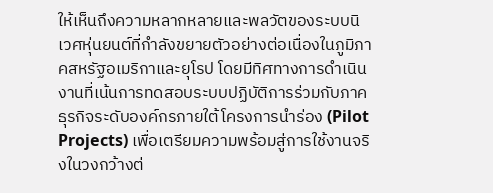ให้เห็นถึงความหลากหลายและพลวัตของระบบนิเวศหุ่นยนต์ที่กำลังขยายตัวอย่างต่อเนื่องในภูมิภาคสหรัฐอเมริกาและยุโรป โดยมีทิศทางการดำเนินงานที่เน้นการทดสอบระบบปฏิบัติการร่วมกับภาคธุรกิจระดับองค์กรภายใต้โครงการนำร่อง (Pilot Projects) เพื่อเตรียมความพร้อมสู่การใช้งานจริงในวงกว้างต่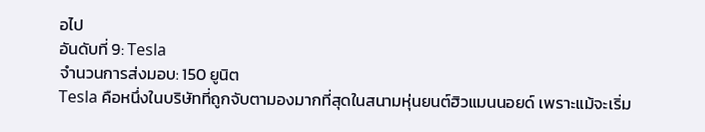อไป
อันดับที่ 9: Tesla
จำนวนการส่งมอบ: 150 ยูนิต
Tesla คือหนึ่งในบริษัทที่ถูกจับตามองมากที่สุดในสนามหุ่นยนต์ฮิวแมนนอยด์ เพราะแม้จะเริ่ม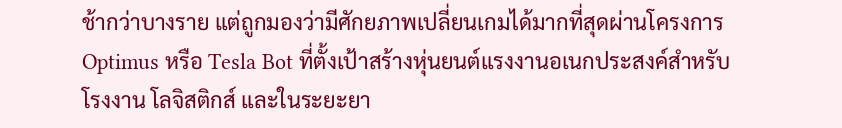ช้ากว่าบางราย แต่ถูกมองว่ามีศักยภาพเปลี่ยนเกมได้มากที่สุดผ่านโครงการ Optimus หรือ Tesla Bot ที่ตั้งเป้าสร้างหุ่นยนต์แรงงานอเนกประสงค์สำหรับโรงงาน โลจิสติกส์ และในระยะยา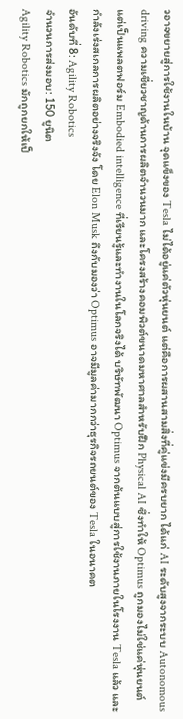วอาจขยายสู่การใช้งานในบ้าน จุดแข็งของ Tesla ไม่ได้อยู่แค่ตัวหุ่นยนต์ แต่คือการผสานสามสิ่งที่คู่แข่งมีครบยาก ได้แก่ AI ระดับสูงจากระบบ Autonomous driving ความเชี่ยวชาญด้านการผลิตจำนวนมาก และโครงสร้างคอมพิวต์ขนาดมหาศาลสำหรับฝึก Physical AI ซึ่งทำให้ Optimus ถูกมองไม่ใช่แค่หุ่นยนต์ แต่เป็นแพลตฟอร์ม Embodied intelligence ที่เรียนรู้และทำงานในโลกจริงได้ บริษัทพัฒนา Optimus จากต้นแบบสู่การใช้งานภายในโรงงาน Tesla แล้ว และกำลังเร่งสเกลการผลิตอย่างจริงจัง โดย Elon Musk ถึงกับมองว่า Optimus อาจมีมูลค่ามากกว่าธุรกิจรถยนต์ของ Tesla ในอนาคต
อันดับที่ 8: Agility Robotics
จำนวนการส่งมอบ: 150 ยูนิต
Agility Robotics มักถูกยกให้เป็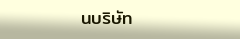นบริษัท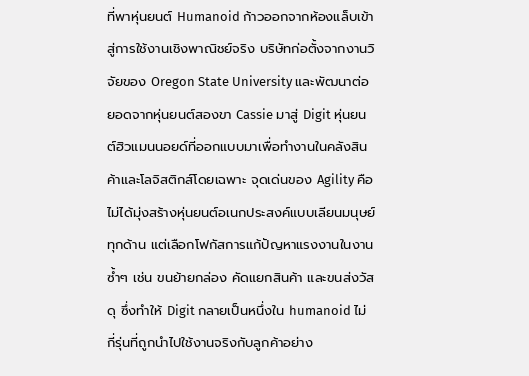ที่พาหุ่นยนต์ Humanoid ก้าวออกจากห้องแล็บเข้าสู่การใช้งานเชิงพาณิชย์จริง บริษัทก่อตั้งจากงานวิจัยของ Oregon State University และพัฒนาต่อยอดจากหุ่นยนต์สองขา Cassie มาสู่ Digit หุ่นยนต์ฮิวแมนนอยด์ที่ออกแบบมาเพื่อทำงานในคลังสินค้าและโลจิสติกส์โดยเฉพาะ จุดเด่นของ Agility คือไม่ได้มุ่งสร้างหุ่นยนต์อเนกประสงค์แบบเลียนมนุษย์ทุกด้าน แต่เลือกโฟกัสการแก้ปัญหาแรงงานในงานซ้ำๆ เช่น ขนย้ายกล่อง คัดแยกสินค้า และขนส่งวัสดุ ซึ่งทำให้ Digit กลายเป็นหนึ่งใน humanoid ไม่กี่รุ่นที่ถูกนำไปใช้งานจริงกับลูกค้าอย่าง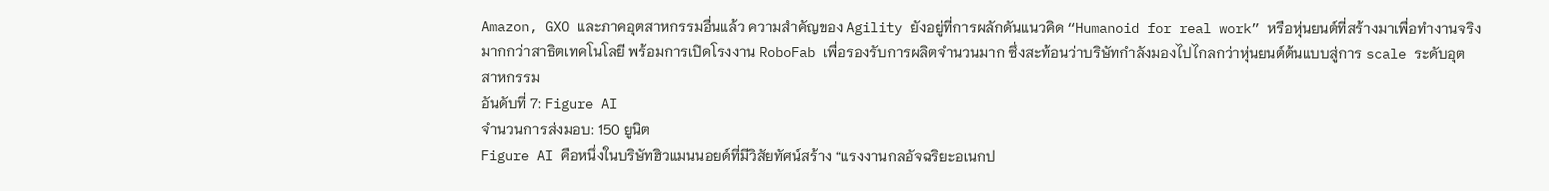Amazon, GXO และภาคอุตสาหกรรมอื่นแล้ว ความสำคัญของ Agility ยังอยู่ที่การผลักดันแนวคิด “Humanoid for real work” หรือหุ่นยนต์ที่สร้างมาเพื่อทำงานจริงมากกว่าสาธิตเทคโนโลยี พร้อมการเปิดโรงงาน RoboFab เพื่อรองรับการผลิตจำนวนมาก ซึ่งสะท้อนว่าบริษัทกำลังมองไปไกลกว่าหุ่นยนต์ต้นแบบสู่การ scale ระดับอุตสาหกรรม
อันดับที่ 7: Figure AI
จำนวนการส่งมอบ: 150 ยูนิต
Figure AI คือหนึ่งในบริษัทฮิวแมนนอยด์ที่มีวิสัยทัศน์สร้าง “แรงงานกลอัจฉริยะอเนกป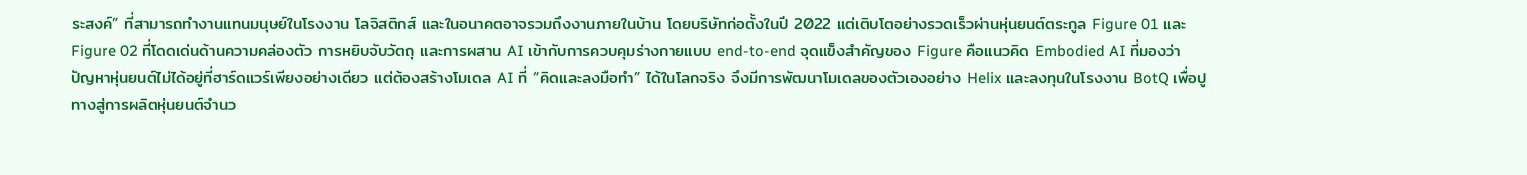ระสงค์” ที่สามารถทำงานแทนมนุษย์ในโรงงาน โลจิสติกส์ และในอนาคตอาจรวมถึงงานภายในบ้าน โดยบริษัทก่อตั้งในปี 2022 แต่เติบโตอย่างรวดเร็วผ่านหุ่นยนต์ตระกูล Figure 01 และ Figure 02 ที่โดดเด่นด้านความคล่องตัว การหยิบจับวัตถุ และการผสาน AI เข้ากับการควบคุมร่างกายแบบ end-to-end จุดแข็งสำคัญของ Figure คือแนวคิด Embodied AI ที่มองว่าปัญหาหุ่นยนต์ไม่ได้อยู่ที่ฮาร์ดแวร์เพียงอย่างเดียว แต่ต้องสร้างโมเดล AI ที่ “คิดและลงมือทำ” ได้ในโลกจริง จึงมีการพัฒนาโมเดลของตัวเองอย่าง Helix และลงทุนในโรงงาน BotQ เพื่อปูทางสู่การผลิตหุ่นยนต์จำนว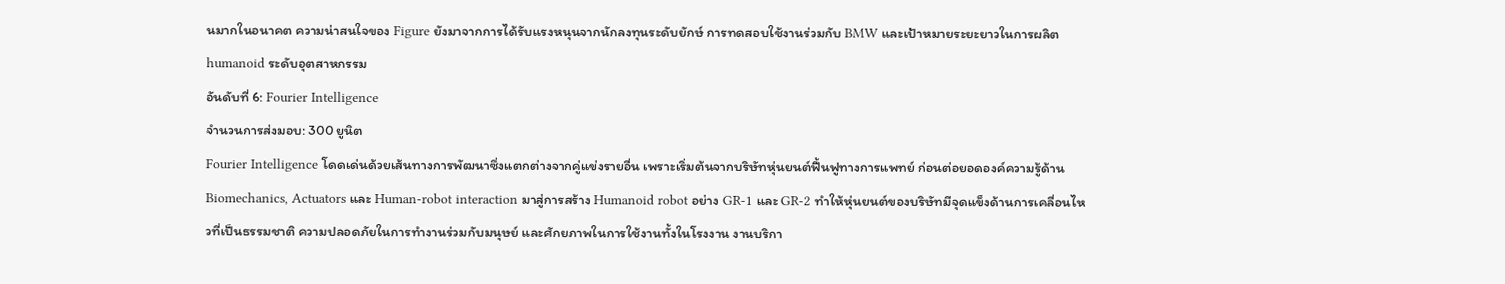นมากในอนาคต ความน่าสนใจของ Figure ยังมาจากการได้รับแรงหนุนจากนักลงทุนระดับยักษ์ การทดสอบใช้งานร่วมกับ BMW และเป้าหมายระยะยาวในการผลิต humanoid ระดับอุตสาหกรรม
อันดับที่ 6: Fourier Intelligence
จำนวนการส่งมอบ: 300 ยูนิต
Fourier Intelligence โดดเด่นด้วยเส้นทางการพัฒนาซึ่งแตกต่างจากคู่แข่งรายอื่น เพราะเริ่มต้นจากบริษัทหุ่นยนต์ฟื้นฟูทางการแพทย์ ก่อนต่อยอดองค์ความรู้ด้าน Biomechanics, Actuators และ Human-robot interaction มาสู่การสร้าง Humanoid robot อย่าง GR-1 และ GR-2 ทำให้หุ่นยนต์ของบริษัทมีจุดแข็งด้านการเคลื่อนไหวที่เป็นธรรมชาติ ความปลอดภัยในการทำงานร่วมกับมนุษย์ และศักยภาพในการใช้งานทั้งในโรงงาน งานบริกา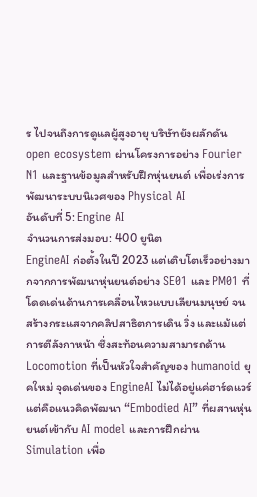ร ไปจนถึงการดูแลผู้สูงอายุ บริษัทยังผลักดัน open ecosystem ผ่านโครงการอย่าง Fourier N1 และฐานข้อมูลสำหรับฝึกหุ่นยนต์ เพื่อเร่งการพัฒนาระบบนิเวศของ Physical AI
อันดับที่ 5: Engine AI
จำนวนการส่งมอบ: 400 ยูนิต
EngineAI ก่อตั้งในปี 2023 แต่เติบโตเร็วอย่างมากจากการพัฒนาหุ่นยนต์อย่าง SE01 และ PM01 ที่โดดเด่นด้านการเคลื่อนไหวแบบเลียนมนุษย์ จนสร้างกระแสจากคลิปสาธิตการเดิน วิ่ง และแม้แต่การตีลังกาหน้า ซึ่งสะท้อนความสามารถด้าน Locomotion ที่เป็นหัวใจสำคัญของ humanoid ยุคใหม่ จุดเด่นของ EngineAI ไม่ได้อยู่แค่ฮาร์ดแวร์ แต่คือแนวคิดพัฒนา “Embodied AI” ที่ผสานหุ่นยนต์เข้ากับ AI model และการฝึกผ่าน Simulation เพื่อ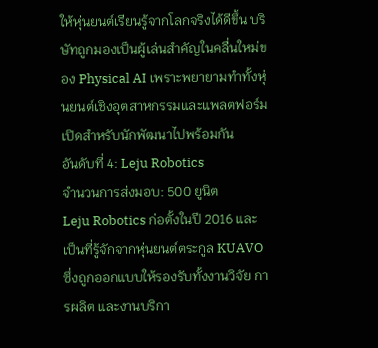ให้หุ่นยนต์เรียนรู้จากโลกจริงได้ดีขึ้น บริษัทถูกมองเป็นผู้เล่นสำคัญในคลื่นใหม่ของ Physical AI เพราะพยายามทำทั้งหุ่นยนต์เชิงอุตสาหกรรมและแพลตฟอร์มเปิดสำหรับนักพัฒนาไปพร้อมกัน
อันดับที่ 4: Leju Robotics
จำนวนการส่งมอบ: 500 ยูนิต
Leju Robotics ก่อตั้งในปี 2016 และเป็นที่รู้จักจากหุ่นยนต์ตระกูล KUAVO ซึ่งถูกออกแบบให้รองรับทั้งงานวิจัย การผลิต และงานบริกา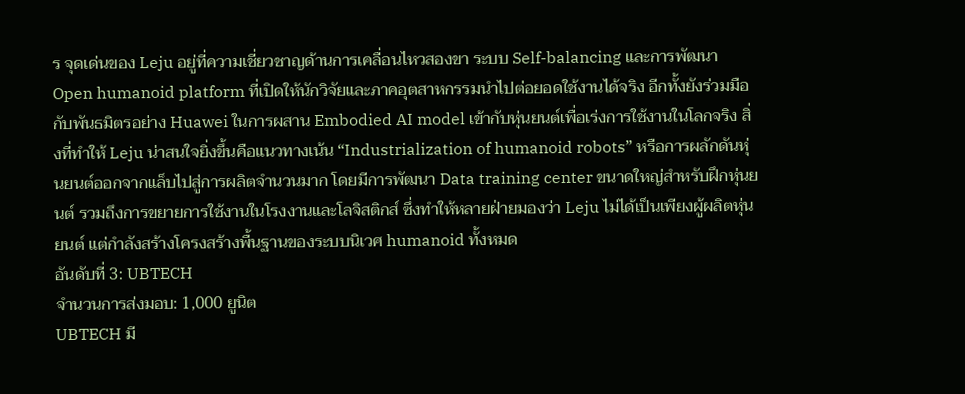ร จุดเด่นของ Leju อยู่ที่ความเชี่ยวชาญด้านการเคลื่อนไหวสองขา ระบบ Self-balancing และการพัฒนา Open humanoid platform ที่เปิดให้นักวิจัยและภาคอุตสาหกรรมนำไปต่อยอดใช้งานได้จริง อีกทั้งยังร่วมมือกับพันธมิตรอย่าง Huawei ในการผสาน Embodied AI model เข้ากับหุ่นยนต์เพื่อเร่งการใช้งานในโลกจริง สิ่งที่ทำให้ Leju น่าสนใจยิ่งขึ้นคือแนวทางเน้น “Industrialization of humanoid robots” หรือการผลักดันหุ่นยนต์ออกจากแล็บไปสู่การผลิตจำนวนมาก โดยมีการพัฒนา Data training center ขนาดใหญ่สำหรับฝึกหุ่นยนต์ รวมถึงการขยายการใช้งานในโรงงานและโลจิสติกส์ ซึ่งทำให้หลายฝ่ายมองว่า Leju ไม่ได้เป็นเพียงผู้ผลิตหุ่นยนต์ แต่กำลังสร้างโครงสร้างพื้นฐานของระบบนิเวศ humanoid ทั้งหมด
อันดับที่ 3: UBTECH
จำนวนการส่งมอบ: 1,000 ยูนิต
UBTECH มี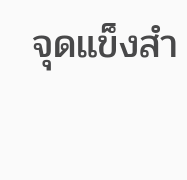จุดแข็งสำ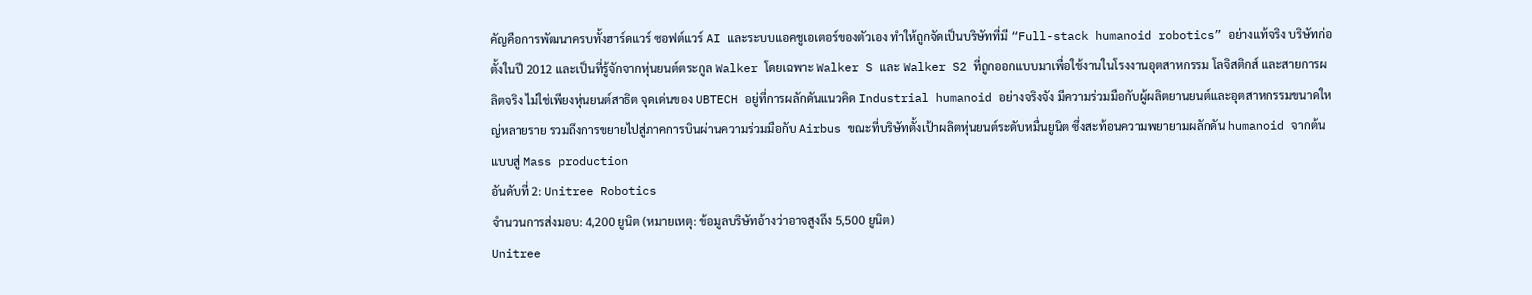คัญคือการพัฒนาครบทั้งฮาร์ดแวร์ ซอฟต์แวร์ AI และระบบแอคชูเอเตอร์ของตัวเอง ทำให้ถูกจัดเป็นบริษัทที่มี “Full-stack humanoid robotics” อย่างแท้จริง บริษัทก่อตั้งในปี 2012 และเป็นที่รู้จักจากหุ่นยนต์ตระกูล Walker โดยเฉพาะ Walker S และ Walker S2 ที่ถูกออกแบบมาเพื่อใช้งานในโรงงานอุตสาหกรรม โลจิสติกส์ และสายการผลิตจริง ไม่ใช่เพียงหุ่นยนต์สาธิต จุดเด่นของ UBTECH อยู่ที่การผลักดันแนวคิด Industrial humanoid อย่างจริงจัง มีความร่วมมือกับผู้ผลิตยานยนต์และอุตสาหกรรมขนาดใหญ่หลายราย รวมถึงการขยายไปสู่ภาคการบินผ่านความร่วมมือกับ Airbus ขณะที่บริษัทตั้งเป้าผลิตหุ่นยนต์ระดับหมื่นยูนิต ซึ่งสะท้อนความพยายามผลักดัน humanoid จากต้นแบบสู่ Mass production
อันดับที่ 2: Unitree Robotics
จำนวนการส่งมอบ: 4,200 ยูนิต (หมายเหตุ: ข้อมูลบริษัทอ้างว่าอาจสูงถึง 5,500 ยูนิต)
Unitree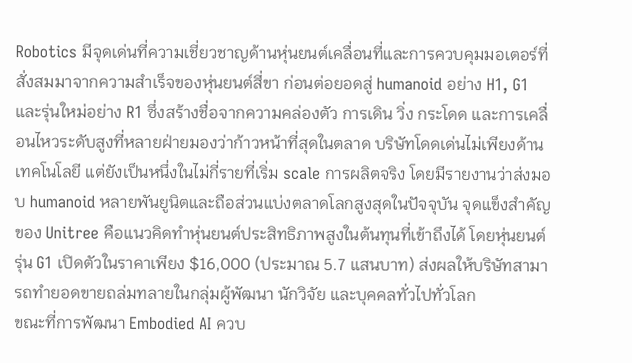Robotics มีจุดเด่นที่ความเชี่ยวชาญด้านหุ่นยนต์เคลื่อนที่และการควบคุมมอเตอร์ที่สั่งสมมาจากความสำเร็จของหุ่นยนต์สี่ขา ก่อนต่อยอดสู่ humanoid อย่าง H1, G1 และรุ่นใหม่อย่าง R1 ซึ่งสร้างชื่อจากความคล่องตัว การเดิน วิ่ง กระโดด และการเคลื่อนไหวระดับสูงที่หลายฝ่ายมองว่าก้าวหน้าที่สุดในตลาด บริษัทโดดเด่นไม่เพียงด้านเทคโนโลยี แต่ยังเป็นหนึ่งในไม่กี่รายที่เริ่ม scale การผลิตจริง โดยมีรายงานว่าส่งมอบ humanoid หลายพันยูนิตและถือส่วนแบ่งตลาดโลกสูงสุดในปัจจุบัน จุดแข็งสำคัญของ Unitree คือแนวคิดทำหุ่นยนต์ประสิทธิภาพสูงในต้นทุนที่เข้าถึงได้ โดยหุ่นยนต์รุ่น G1 เปิดตัวในราคาเพียง $16,000 (ประมาณ 5.7 แสนบาท) ส่งผลให้บริษัทสามารถทำยอดขายถล่มทลายในกลุ่มผู้พัฒนา นักวิจัย และบุคคลทั่วไปทั่วโลก
ขณะที่การพัฒนา Embodied AI ควบ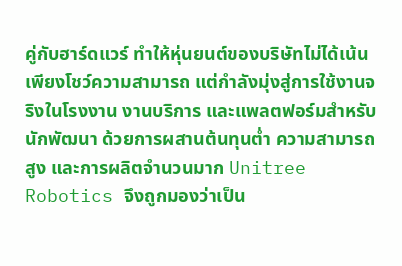คู่กับฮาร์ดแวร์ ทำให้หุ่นยนต์ของบริษัทไม่ได้เน้นเพียงโชว์ความสามารถ แต่กำลังมุ่งสู่การใช้งานจริงในโรงงาน งานบริการ และแพลตฟอร์มสำหรับนักพัฒนา ด้วยการผสานต้นทุนต่ำ ความสามารถสูง และการผลิตจำนวนมาก Unitree Robotics จึงถูกมองว่าเป็น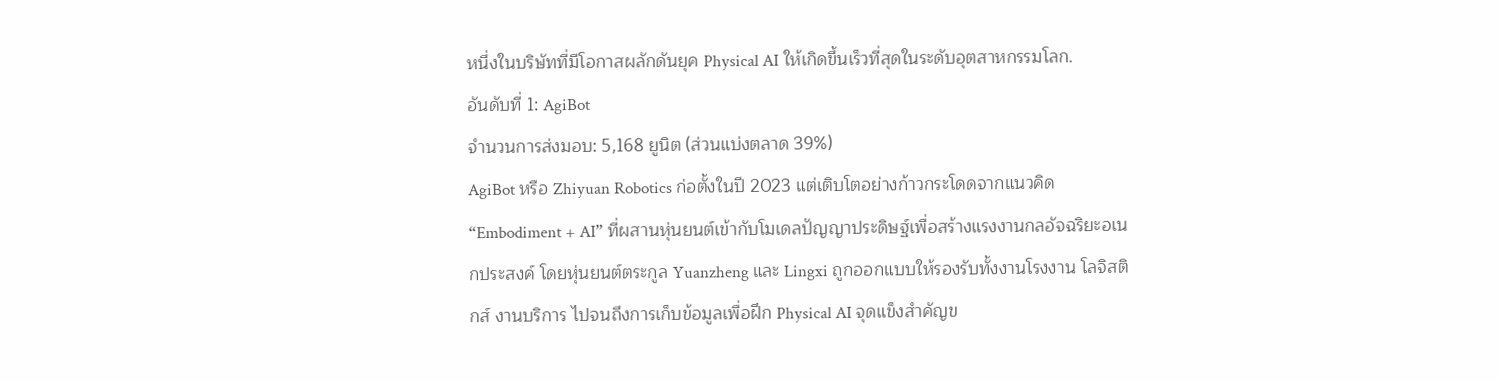หนึ่งในบริษัทที่มีโอกาสผลักดันยุค Physical AI ให้เกิดขึ้นเร็วที่สุดในระดับอุตสาหกรรมโลก.
อันดับที่ 1: AgiBot
จำนวนการส่งมอบ: 5,168 ยูนิต (ส่วนแบ่งตลาด 39%)
AgiBot หรือ Zhiyuan Robotics ก่อตั้งในปี 2023 แต่เติบโตอย่างก้าวกระโดดจากแนวคิด “Embodiment + AI” ที่ผสานหุ่นยนต์เข้ากับโมเดลปัญญาประดิษฐ์เพื่อสร้างแรงงานกลอัจฉริยะอเนกประสงค์ โดยหุ่นยนต์ตระกูล Yuanzheng และ Lingxi ถูกออกแบบให้รองรับทั้งงานโรงงาน โลจิสติกส์ งานบริการ ไปจนถึงการเก็บข้อมูลเพื่อฝึก Physical AI จุดแข็งสำคัญข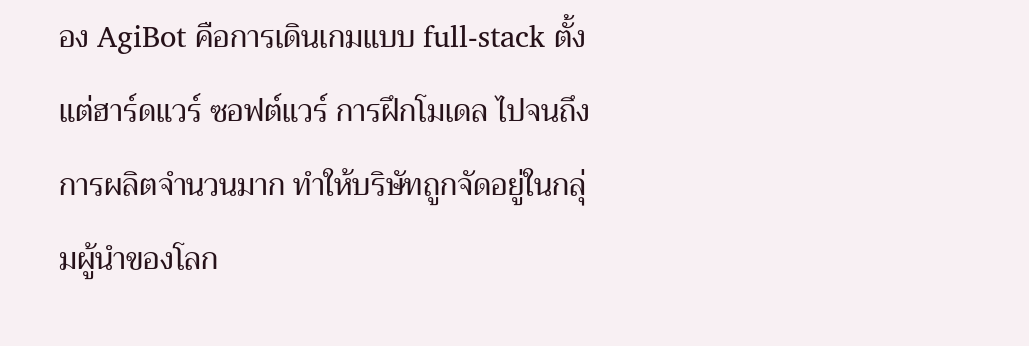อง AgiBot คือการเดินเกมแบบ full-stack ตั้งแต่ฮาร์ดแวร์ ซอฟต์แวร์ การฝึกโมเดล ไปจนถึงการผลิตจำนวนมาก ทำให้บริษัทถูกจัดอยู่ในกลุ่มผู้นำของโลก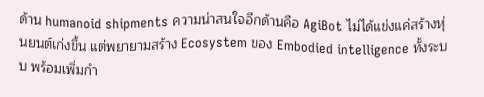ด้าน humanoid shipments ความน่าสนใจอีกด้านคือ AgiBot ไม่ได้แข่งแค่สร้างหุ่นยนต์เก่งขึ้น แต่พยายามสร้าง Ecosystem ของ Embodied intelligence ทั้งระบบ พร้อมเพิ่มกำ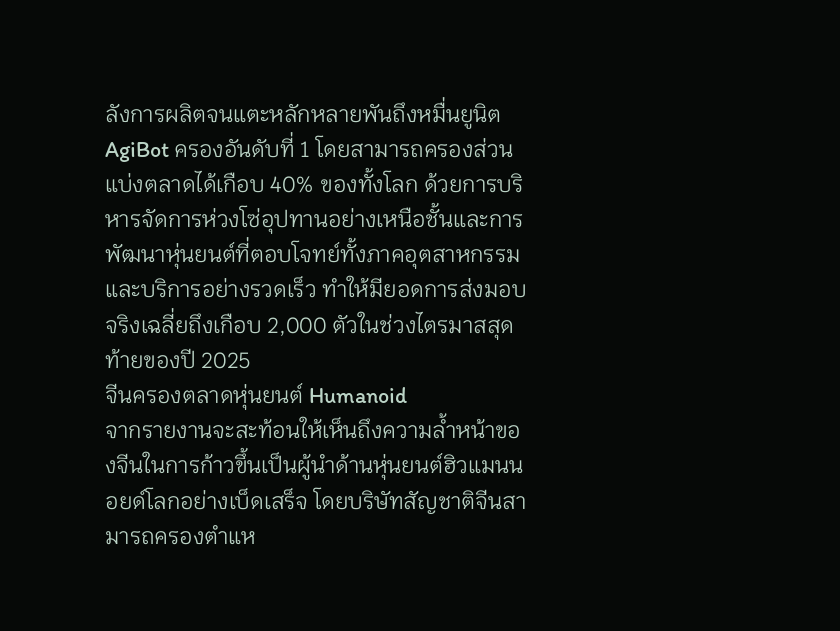ลังการผลิตจนแตะหลักหลายพันถึงหมื่นยูนิต
AgiBot ครองอันดับที่ 1 โดยสามารถครองส่วนแบ่งตลาดได้เกือบ 40% ของทั้งโลก ด้วยการบริหารจัดการห่วงโซ่อุปทานอย่างเหนือชั้นและการพัฒนาหุ่นยนต์ที่ตอบโจทย์ทั้งภาคอุตสาหกรรมและบริการอย่างรวดเร็ว ทำให้มียอดการส่งมอบจริงเฉลี่ยถึงเกือบ 2,000 ตัวในช่วงไตรมาสสุดท้ายของปี 2025
จีนครองตลาดหุ่นยนต์ Humanoid
จากรายงานจะสะท้อนให้เห็นถึงความล้ำหน้าของจีนในการก้าวขึ้นเป็นผู้นำด้านหุ่นยนต์ฮิวแมนนอยด์โลกอย่างเบ็ดเสร็จ โดยบริษัทสัญชาติจีนสามารถครองตำแห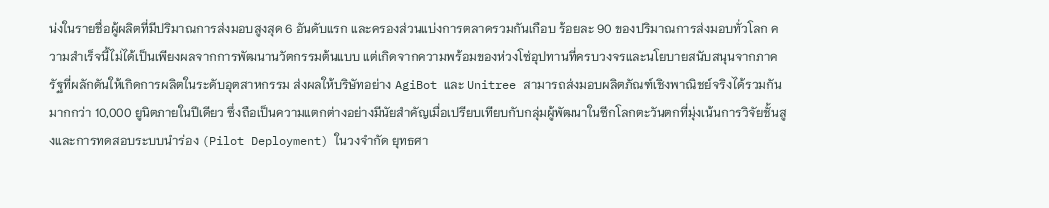น่งในรายชื่อผู้ผลิตที่มีปริมาณการส่งมอบสูงสุด 6 อันดับแรก และครองส่วนแบ่งการตลาดรวมกันเกือบ ร้อยละ 90 ของปริมาณการส่งมอบทั่วโลก ความสำเร็จนี้ไม่ได้เป็นเพียงผลจากการพัฒนานวัตกรรมต้นแบบ แต่เกิดจากความพร้อมของห่วงโซ่อุปทานที่ครบวงจรและนโยบายสนับสนุนจากภาครัฐที่ผลักดันให้เกิดการผลิตในระดับอุตสาหกรรม ส่งผลให้บริษัทอย่าง AgiBot และ Unitree สามารถส่งมอบผลิตภัณฑ์เชิงพาณิชย์จริงได้รวมกันมากกว่า 10,000 ยูนิตภายในปีเดียว ซึ่งถือเป็นความแตกต่างอย่างมีนัยสำคัญเมื่อเปรียบเทียบกับกลุ่มผู้พัฒนาในซีกโลกตะวันตกที่มุ่งเน้นการวิจัยชั้นสูงและการทดสอบระบบนำร่อง (Pilot Deployment) ในวงจำกัด ยุทธศา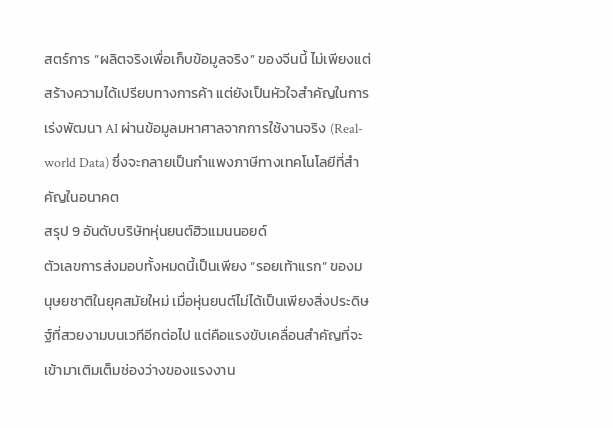สตร์การ “ผลิตจริงเพื่อเก็บข้อมูลจริง” ของจีนนี้ ไม่เพียงแต่สร้างความได้เปรียบทางการค้า แต่ยังเป็นหัวใจสำคัญในการเร่งพัฒนา AI ผ่านข้อมูลมหาศาลจากการใช้งานจริง (Real-world Data) ซึ่งจะกลายเป็นกำแพงภาษีทางเทคโนโลยีที่สำคัญในอนาคต
สรุป 9 อันดับบริษัทหุ่นยนต์ฮิวแมนนอยด์
ตัวเลขการส่งมอบทั้งหมดนี้เป็นเพียง “รอยเท้าแรก” ของมนุษยชาติในยุคสมัยใหม่ เมื่อหุ่นยนต์ไม่ได้เป็นเพียงสิ่งประดิษฐ์ที่สวยงามบนเวทีอีกต่อไป แต่คือแรงขับเคลื่อนสำคัญที่จะเข้ามาเติมเต็มช่องว่างของแรงงาน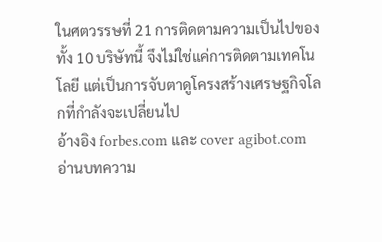ในศตวรรษที่ 21 การติดตามความเป็นไปของทั้ง 10 บริษัทนี้ จึงไม่ใช่แค่การติดตามเทคโนโลยี แต่เป็นการจับตาดูโครงสร้างเศรษฐกิจโลกที่กำลังจะเปลี่ยนไป
อ้างอิง forbes.com และ cover agibot.com
อ่านบทความ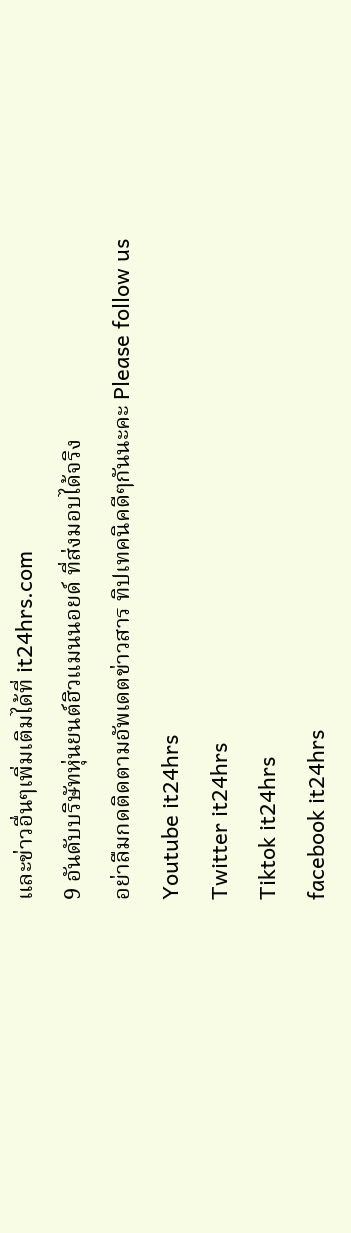และข่าวอื่นๆเพิ่มเติมได้ที่ it24hrs.com
9 อันดับบริษัทหุ่นยนต์ฮิวแมนนอยด์ ที่ส่งมอบได้จริง
อย่าลืมกดติดตามอัพเดตข่าวสาร ทิปเทคนิคดีๆกันนะคะ Please follow us
Youtube it24hrs
Twitter it24hrs
Tiktok it24hrs
facebook it24hrs